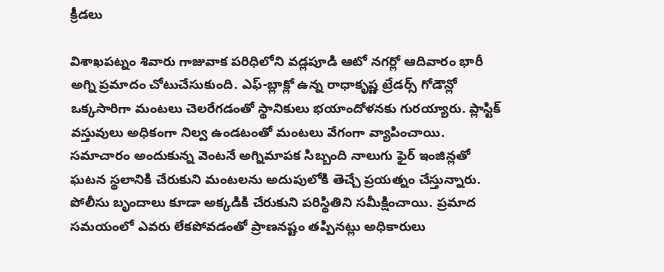క్రీడలు

విశాఖపట్నం శివారు గాజువాక పరిధిలోని వడ్లపూడి ఆటో నగర్లో ఆదివారం భారీ అగ్ని ప్రమాదం చోటుచేసుకుంది. ఎఫ్-బ్లాక్లో ఉన్న రాధాకృష్ణ ట్రేడర్స్ గోడౌన్లో ఒక్కసారిగా మంటలు చెలరేగడంతో స్థానికులు భయాందోళనకు గురయ్యారు. ప్లాస్టిక్ వస్తువులు అధికంగా నిల్వ ఉండటంతో మంటలు వేగంగా వ్యాపించాయి.
సమాచారం అందుకున్న వెంటనే అగ్నిమాపక సిబ్బంది నాలుగు ఫైర్ ఇంజిన్లతో ఘటన స్థలానికి చేరుకుని మంటలను అదుపులోకి తెచ్చే ప్రయత్నం చేస్తున్నారు. పోలీసు బృందాలు కూడా అక్కడికి చేరుకుని పరిస్థితిని సమీక్షించాయి. ప్రమాద సమయంలో ఎవరు లేకపోవడంతో ప్రాణనష్టం తప్పినట్లు అధికారులు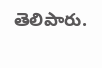తెలిపారు.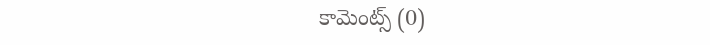కామెంట్స్ (0)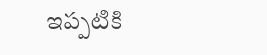ఇప్పటికి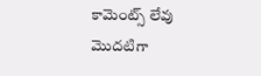కామెంట్స్ లేవు
మొదటిగా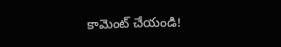కామెంట్ చేయండి!